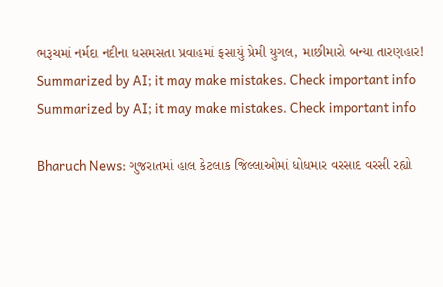ભરૂચમાં નર્મદા નદીના ધસમસતા પ્રવાહમાં ફસાયું પ્રેમી યુગલ, માછીમારો બન્યા તારણહાર!
Summarized by AI; it may make mistakes. Check important info
Summarized by AI; it may make mistakes. Check important info

Bharuch News: ગુજરાતમાં હાલ કેટલાક જિલ્લાઓમાં ધોધમાર વરસાદ વરસી રહ્યો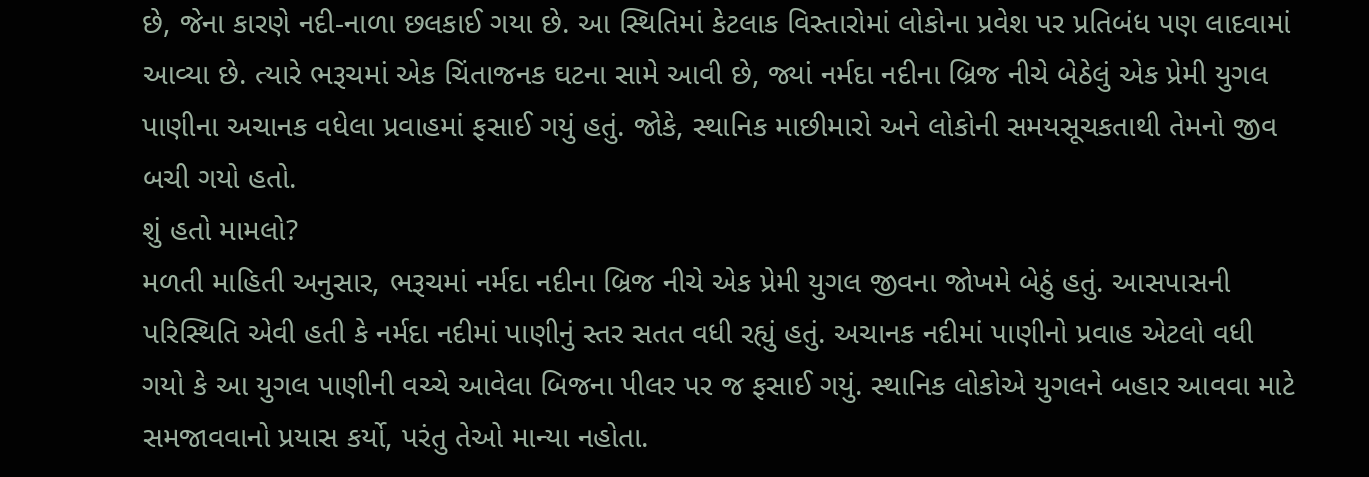છે, જેના કારણે નદી-નાળા છલકાઈ ગયા છે. આ સ્થિતિમાં કેટલાક વિસ્તારોમાં લોકોના પ્રવેશ પર પ્રતિબંધ પણ લાદવામાં આવ્યા છે. ત્યારે ભરૂચમાં એક ચિંતાજનક ઘટના સામે આવી છે, જ્યાં નર્મદા નદીના બ્રિજ નીચે બેઠેલું એક પ્રેમી યુગલ પાણીના અચાનક વધેલા પ્રવાહમાં ફસાઈ ગયું હતું. જોકે, સ્થાનિક માછીમારો અને લોકોની સમયસૂચકતાથી તેમનો જીવ બચી ગયો હતો.
શું હતો મામલો?
મળતી માહિતી અનુસાર, ભરૂચમાં નર્મદા નદીના બ્રિજ નીચે એક પ્રેમી યુગલ જીવના જોખમે બેઠું હતું. આસપાસની પરિસ્થિતિ એવી હતી કે નર્મદા નદીમાં પાણીનું સ્તર સતત વધી રહ્યું હતું. અચાનક નદીમાં પાણીનો પ્રવાહ એટલો વધી ગયો કે આ યુગલ પાણીની વચ્ચે આવેલા બિજના પીલર પર જ ફસાઈ ગયું. સ્થાનિક લોકોએ યુગલને બહાર આવવા માટે સમજાવવાનો પ્રયાસ કર્યો, પરંતુ તેઓ માન્યા નહોતા.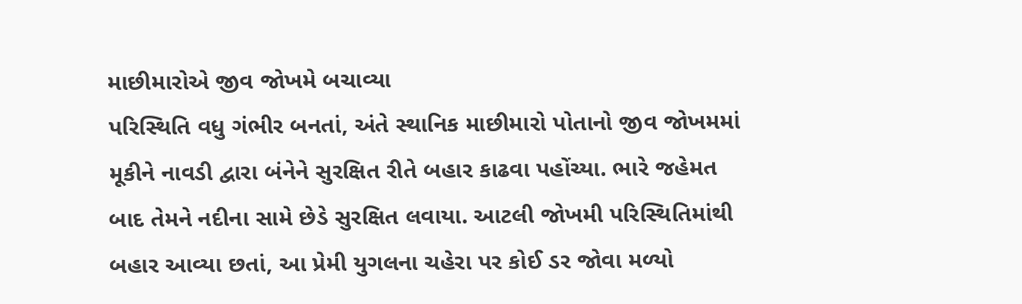માછીમારોએ જીવ જોખમે બચાવ્યા
પરિસ્થિતિ વધુ ગંભીર બનતાં, અંતે સ્થાનિક માછીમારો પોતાનો જીવ જોખમમાં મૂકીને નાવડી દ્વારા બંનેને સુરક્ષિત રીતે બહાર કાઢવા પહોંચ્યા. ભારે જહેમત બાદ તેમને નદીના સામે છેડે સુરક્ષિત લવાયા. આટલી જોખમી પરિસ્થિતિમાંથી બહાર આવ્યા છતાં, આ પ્રેમી યુગલના ચહેરા પર કોઈ ડર જોવા મળ્યો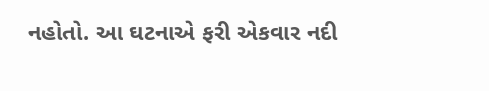નહોતો. આ ઘટનાએ ફરી એકવાર નદી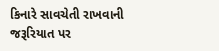કિનારે સાવચેતી રાખવાની જરૂરિયાત પર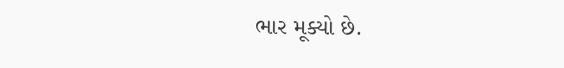ભાર મૂક્યો છે.